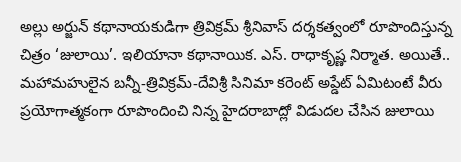అల్లు అర్జున్ కథానాయకుడిగా త్రివిక్రమ్ శ్రీనివాస్ దర్శకత్వంలో రూపొందిస్తున్న చిత్రం ‘జులాయి’. ఇలియానా కథానాయిక. ఎస్. రాధాకృష్ణ నిర్మాత. అయితే.. మహామహులైన బన్నీ-త్రివిక్రమ్-దేవిశ్రీ సినిమా కరెంట్ అప్డేట్ ఏమిటంటే వీరు ప్రయోగాత్మకంగా రూపొందించి నిన్న హైదరాబాద్లో విడుదల చేసిన జులాయి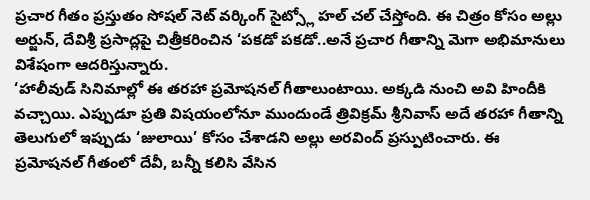ప్రచార గీతం ప్రస్తుతం సోషల్ నెట్ వర్కింగ్ సైట్స్లో హల్ చల్ చేస్తోంది. ఈ చిత్రం కోసం అల్లు అర్జున్, దేవిశ్రీ ప్రసాద్లపై చిత్రీకరించిన ‘పకడో పకడో..అనే ప్రచార గీతాన్ని మెగా అభిమానులు విశేషంగా ఆదరిస్తున్నారు.
‘హాలీవుడ్ సినిమాల్లో ఈ తరహా ప్రమోషనల్ గీతాలుంటాయి. అక్కడి నుంచి అవి హిందీకి వచ్చాయి. ఎప్పుడూ ప్రతి విషయంలోనూ ముందుండే త్రివిక్రమ్ శ్రీనివాస్ అదే తరహా గీతాన్ని తెలుగులో ఇప్పుడు ‘జులాయి’ కోసం చేశాడని అల్లు అరవింద్ ప్రస్పుటించారు. ఈ ప్రమోషనల్ గీతంలో దేవీ, బన్నీ కలిసి వేసిన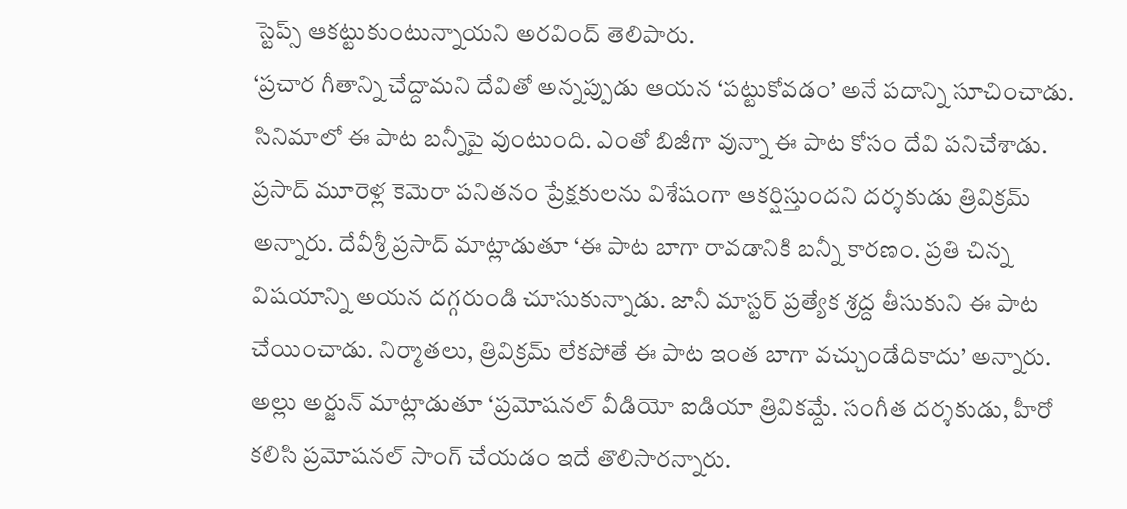స్టెప్స్ ఆకట్టుకుంటున్నాయని అరవింద్ తెలిపారు.
‘ప్రచార గీతాన్ని చేద్దామని దేవితో అన్నప్పుడు ఆయన ‘పట్టుకోవడం’ అనే పదాన్ని సూచించాడు. సినిమాలో ఈ పాట బన్నీపై వుంటుంది. ఎంతో బిజీగా వున్నా ఈ పాట కోసం దేవి పనిచేశాడు. ప్రసాద్ మూరెళ్ల కెమెరా పనితనం ప్రేక్షకులను విశేషంగా ఆకర్షిస్తుందని దర్శకుడు త్రివిక్రమ్ అన్నారు. దేవీశ్రీ ప్రసాద్ మాట్లాడుతూ ‘ఈ పాట బాగా రావడానికి బన్నీ కారణం. ప్రతి చిన్న విషయాన్ని అయన దగ్గరుండి చూసుకున్నాడు. జానీ మాస్టర్ ప్రత్యేక శ్రద్ద తీసుకుని ఈ పాట చేయించాడు. నిర్మాతలు, త్రివిక్రమ్ లేకపోతే ఈ పాట ఇంత బాగా వచ్చుండేదికాదు’ అన్నారు.
అల్లు అర్జున్ మాట్లాడుతూ ‘ప్రమోషనల్ వీడియో ఐడియా త్రివికమ్దే. సంగీత దర్శకుడు, హీరో కలిసి ప్రమోషనల్ సాంగ్ చేయడం ఇదే తొలిసారన్నారు.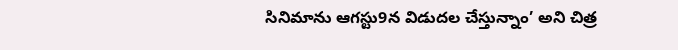సినిమాను ఆగస్టు9న విడుదల చేస్తున్నాం’ అని చిత్ర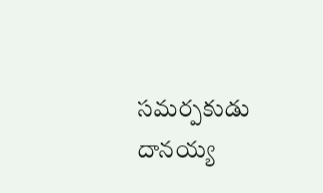సమర్పకుడు దానయ్య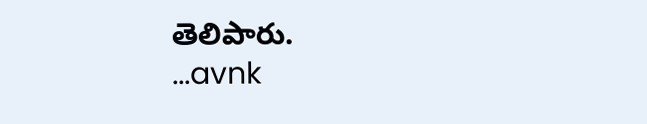తెలిపారు.
...avnk